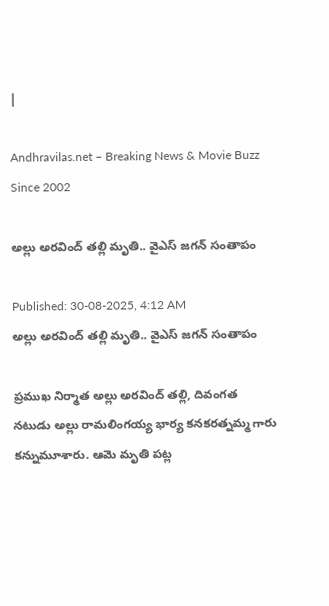|

Andhravilas.net – Breaking News & Movie Buzz Since 2002

అల్లు అరవింద్‌ తల్లి మృతి.. వైఎస్‌ జగన్‌ సంతాపం

Published: 30-08-2025, 4:12 AM
అల్లు అరవింద్‌ తల్లి మృతి.. వైఎస్‌ జగన్‌ సంతాపం

ప్రముఖ నిర్మాత అల్లు అరవింద్ తల్లి, దివంగత నటుడు అల్లు రామలింగయ్య భార్య కనకరత్నమ్మ గారు కన్నుమూశారు. ఆమె మృతి పట్ల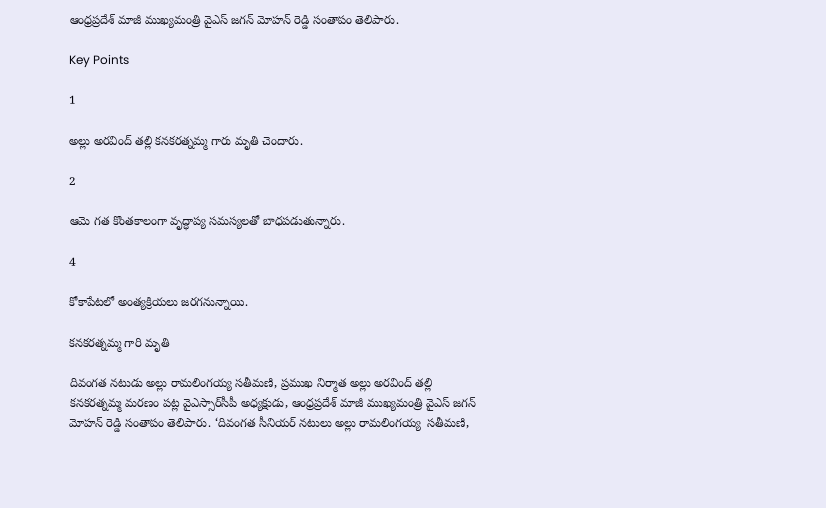ఆంధ్రప్రదేశ్ మాజీ ముఖ్యమంత్రి వైఎస్ జగన్ మోహన్ రెడ్డి సంతాపం తెలిపారు.

Key Points

1

అల్లు అరవింద్ తల్లి కనకరత్నమ్మ గారు మృతి చెందారు.

2

ఆమె గత కొంతకాలంగా వృద్ధాప్య సమస్యలతో బాధపడుతున్నారు.

4

కోకాపేటలో అంత్యక్రియలు జరగనున్నాయి.

కనకరత్నమ్మ గారి మృతి

దివంగ‌త నటుడు అల్లు రామ‌లింగ‌య్య స‌తీమ‌ణి, ప్ర‌ముఖ నిర్మాత అల్లు అర‌వింద్ తల్లి కనకరత్నమ్మ మరణం పట్ల వైఎస్సార్‌సీపీ అధ్యక్షుడు, ఆంధ్రప్రదేశ్‌ మాజీ ముఖ్యమంత్రి వైఎస్‌ జగన్‌ మోహన్‌ రెడ్డి సంతాపం తెలిపారు. ‘దివంగ‌త సీనియర్ న‌టులు అల్లు రామ‌లింగ‌య్య  స‌తీమ‌ణి,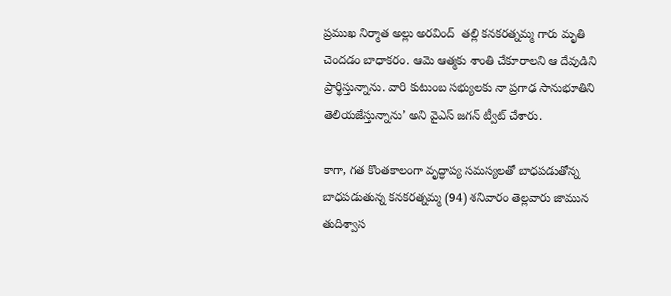ప్ర‌ముఖ నిర్మాత అల్లు అర‌వింద్  త‌ల్లి క‌న‌క‌ర‌త్న‌మ్మ గారు మృతి చెందడం బాధాక‌రం. ఆమె ఆత్మ‌కు శాంతి చేకూరాల‌ని ఆ దేవుడిని ప్రార్థిస్తున్నాను. వారి కుటుంబ స‌భ్యుల‌కు నా ప్రగాఢ సానుభూతిని తెలియజేస్తున్నాను’ అని వైఎస్‌ జగన్‌ ట్వీట్‌ చేశారు.

కాగా, గత కొంతకాలంగా వృద్ధాప్య సమస్యలతో బాధపడుతోన్న  బాధపడుతున్న కనకరత్నమ్మ (94) శనివారం తెల్లవారు జామున తుదిశ్వాస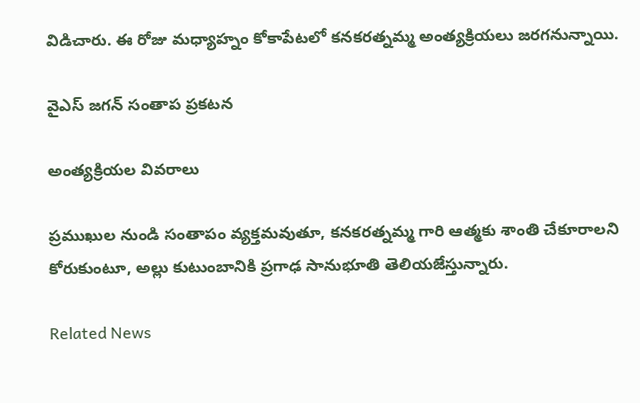విడిచారు. ఈ రోజు మధ్యాహ్నం కోకాపేటలో కనకరత్నమ్మ అంత్యక్రియలు జరగనున్నాయి.

వైఎస్ జగన్ సంతాప ప్రకటన

అంత్యక్రియల వివరాలు

ప్రముఖుల నుండి సంతాపం వ్యక్తమవుతూ, కనకరత్నమ్మ గారి ఆత్మకు శాంతి చేకూరాలని కోరుకుంటూ, అల్లు కుటుంబానికి ప్రగాఢ సానుభూతి తెలియజేస్తున్నారు.

Related News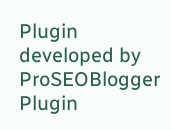Plugin developed by ProSEOBlogger
Plugin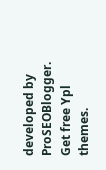developed by ProSEOBlogger. Get free Ypl themes.